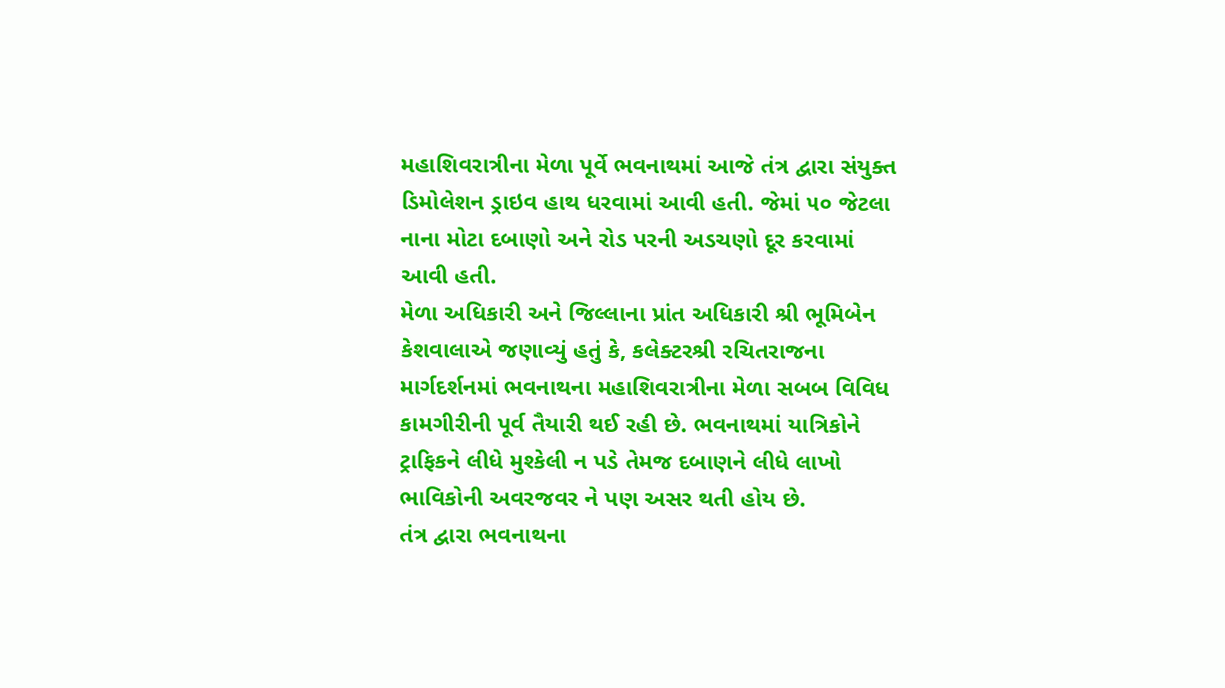મહાશિવરાત્રીના મેળા પૂર્વે ભવનાથમાં આજે તંત્ર દ્વારા સંયુક્ત ડિમોલેશન ડ્રાઇવ હાથ ધરવામાં આવી હતી. જેમાં ૫૦ જેટલા નાના મોટા દબાણો અને રોડ પરની અડચણો દૂર કરવામાં આવી હતી.
મેળા અધિકારી અને જિલ્લાના પ્રાંત અધિકારી શ્રી ભૂમિબેન કેશવાલાએ જણાવ્યું હતું કે, કલેક્ટરશ્રી રચિતરાજના માર્ગદર્શનમાં ભવનાથના મહાશિવરાત્રીના મેળા સબબ વિવિધ કામગીરીની પૂર્વ તૈયારી થઈ રહી છે. ભવનાથમાં યાત્રિકોને ટ્રાફિકને લીધે મુશ્કેલી ન પડે તેમજ દબાણને લીધે લાખો ભાવિકોની અવરજવર ને પણ અસર થતી હોય છે.
તંત્ર દ્વારા ભવનાથના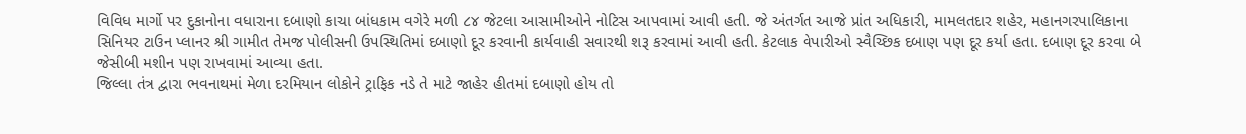વિવિધ માર્ગો પર દુકાનોના વધારાના દબાણો કાચા બાંધકામ વગેરે મળી ૮૪ જેટલા આસામીઓને નોટિસ આપવામાં આવી હતી. જે અંતર્ગત આજે પ્રાંત અધિકારી, મામલતદાર શહેર, મહાનગરપાલિકાના સિનિયર ટાઉન પ્લાનર શ્રી ગામીત તેમજ પોલીસની ઉપસ્થિતિમાં દબાણો દૂર કરવાની કાર્યવાહી સવારથી શરૂ કરવામાં આવી હતી. કેટલાક વેપારીઓ સ્વૈચ્છિક દબાણ પણ દૂર કર્યા હતા. દબાણ દૂર કરવા બે જેસીબી મશીન પણ રાખવામાં આવ્યા હતા.
જિલ્લા તંત્ર દ્વારા ભવનાથમાં મેળા દરમિયાન લોકોને ટ્રાફિક નડે તે માટે જાહેર હીતમાં દબાણો હોય તો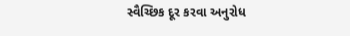સ્વૈચ્છિક દૂર કરવા અનુરોધ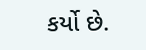કર્યો છે.